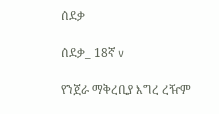ሰደቃ

ሰደቃ_ 18ኛ v

የንጀራ ማቅረቢያ እግረ ረዥም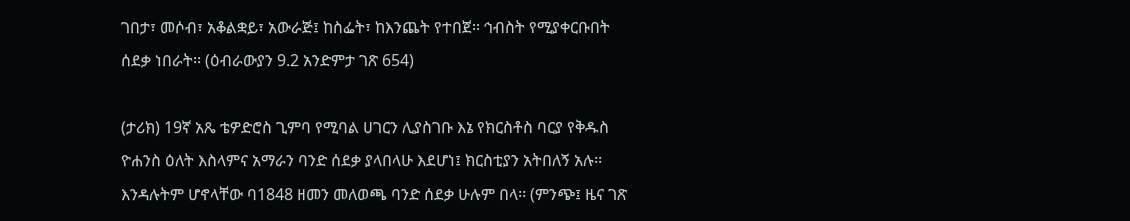ገበታ፣ መሶብ፣ አቆልቋይ፣ አውራጅ፤ ከስፌት፣ ከእንጨት የተበጀ፡፡ ኅብስት የሚያቀርቡበት ሰደቃ ነበራት፡፡ (ዕብራውያን 9.2 አንድምታ ገጽ 654)

(ታሪክ) 19ኛ አጼ ቴዎድሮስ ጊምባ የሚባል ሀገርን ሊያስገቡ እኔ የክርስቶስ ባርያ የቅዱስ ዮሐንስ ዕለት እስላምና አማራን ባንድ ሰደቃ ያላበላሁ እደሆነ፤ ክርስቲያን አትበለኝ አሉ፡፡ እንዳሉትም ሆኖላቸው ባ1848 ዘመን መለወጫ ባንድ ሰደቃ ሁሉም በላ፡፡ (ምንጭ፤ ዜና ገጽ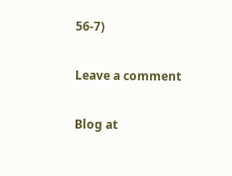56-7)

Leave a comment

Blog at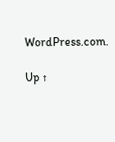WordPress.com.

Up ↑